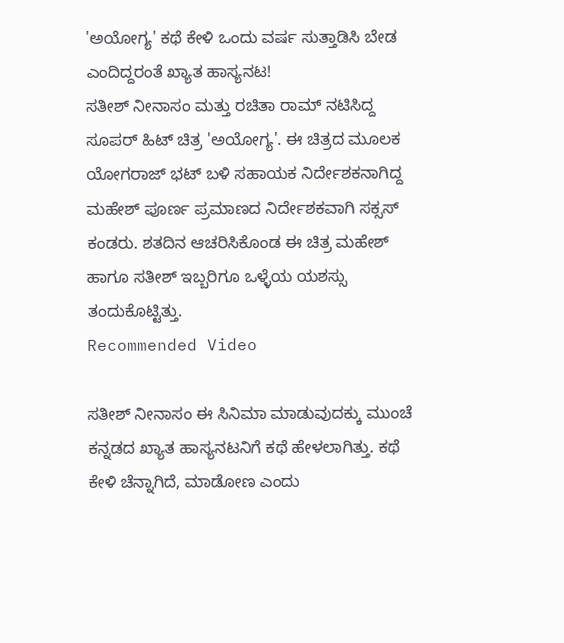'ಅಯೋಗ್ಯ' ಕಥೆ ಕೇಳಿ ಒಂದು ವರ್ಷ ಸುತ್ತಾಡಿಸಿ ಬೇಡ ಎಂದಿದ್ದರಂತೆ ಖ್ಯಾತ ಹಾಸ್ಯನಟ!
ಸತೀಶ್ ನೀನಾಸಂ ಮತ್ತು ರಚಿತಾ ರಾಮ್ ನಟಿಸಿದ್ದ ಸೂಪರ್ ಹಿಟ್ ಚಿತ್ರ 'ಅಯೋಗ್ಯ'. ಈ ಚಿತ್ರದ ಮೂಲಕ ಯೋಗರಾಜ್ ಭಟ್ ಬಳಿ ಸಹಾಯಕ ನಿರ್ದೇಶಕನಾಗಿದ್ದ ಮಹೇಶ್ ಪೂರ್ಣ ಪ್ರಮಾಣದ ನಿರ್ದೇಶಕವಾಗಿ ಸಕ್ಸಸ್ ಕಂಡರು. ಶತದಿನ ಆಚರಿಸಿಕೊಂಡ ಈ ಚಿತ್ರ ಮಹೇಶ್ ಹಾಗೂ ಸತೀಶ್ ಇಬ್ಬರಿಗೂ ಒಳ್ಳೆಯ ಯಶಸ್ಸು ತಂದುಕೊಟ್ಟಿತ್ತು.
Recommended Video

ಸತೀಶ್ ನೀನಾಸಂ ಈ ಸಿನಿಮಾ ಮಾಡುವುದಕ್ಕು ಮುಂಚೆ ಕನ್ನಡದ ಖ್ಯಾತ ಹಾಸ್ಯನಟನಿಗೆ ಕಥೆ ಹೇಳಲಾಗಿತ್ತು. ಕಥೆ ಕೇಳಿ ಚೆನ್ನಾಗಿದೆ, ಮಾಡೋಣ ಎಂದು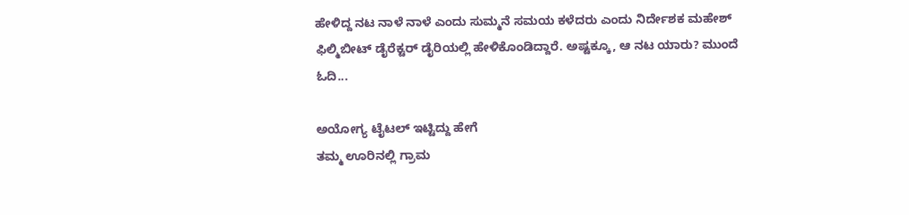ಹೇಳಿದ್ದ ನಟ ನಾಳೆ ನಾಳೆ ಎಂದು ಸುಮ್ಮನೆ ಸಮಯ ಕಳೆದರು ಎಂದು ನಿರ್ದೇಶಕ ಮಹೇಶ್ ಫಿಲ್ಮಿಬೀಟ್ ಡೈರೆಕ್ಟರ್ ಡೈರಿಯಲ್ಲಿ ಹೇಳಿಕೊಂಡಿದ್ದಾರೆ. ಅಷ್ಟಕ್ಕೂ, ಆ ನಟ ಯಾರು? ಮುಂದೆ ಓದಿ...

ಅಯೋಗ್ಯ ಟೈಟಲ್ ಇಟ್ಟಿದ್ದು ಹೇಗೆ
ತಮ್ಮ ಊರಿನಲ್ಲಿ ಗ್ರಾಮ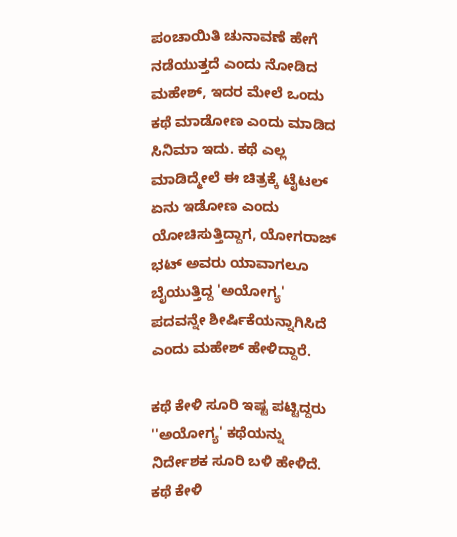ಪಂಚಾಯಿತಿ ಚುನಾವಣೆ ಹೇಗೆ ನಡೆಯುತ್ತದೆ ಎಂದು ನೋಡಿದ ಮಹೇಶ್, ಇದರ ಮೇಲೆ ಒಂದು ಕಥೆ ಮಾಡೋಣ ಎಂದು ಮಾಡಿದ ಸಿನಿಮಾ ಇದು. ಕಥೆ ಎಲ್ಲ ಮಾಡಿದ್ಮೇಲೆ ಈ ಚಿತ್ರಕ್ಕೆ ಟೈಟಲ್ ಏನು ಇಡೋಣ ಎಂದು ಯೋಚಿಸುತ್ತಿದ್ದಾಗ, ಯೋಗರಾಜ್ ಭಟ್ ಅವರು ಯಾವಾಗಲೂ ಬೈಯುತ್ತಿದ್ದ 'ಅಯೋಗ್ಯ' ಪದವನ್ನೇ ಶೀರ್ಷಿಕೆಯನ್ನಾಗಿಸಿದೆ ಎಂದು ಮಹೇಶ್ ಹೇಳಿದ್ದಾರೆ.

ಕಥೆ ಕೇಳಿ ಸೂರಿ ಇಷ್ಟ ಪಟ್ಟಿದ್ದರು
''ಅಯೋಗ್ಯ' ಕಥೆಯನ್ನು ನಿರ್ದೇಶಕ ಸೂರಿ ಬಳಿ ಹೇಳಿದೆ. ಕಥೆ ಕೇಳಿ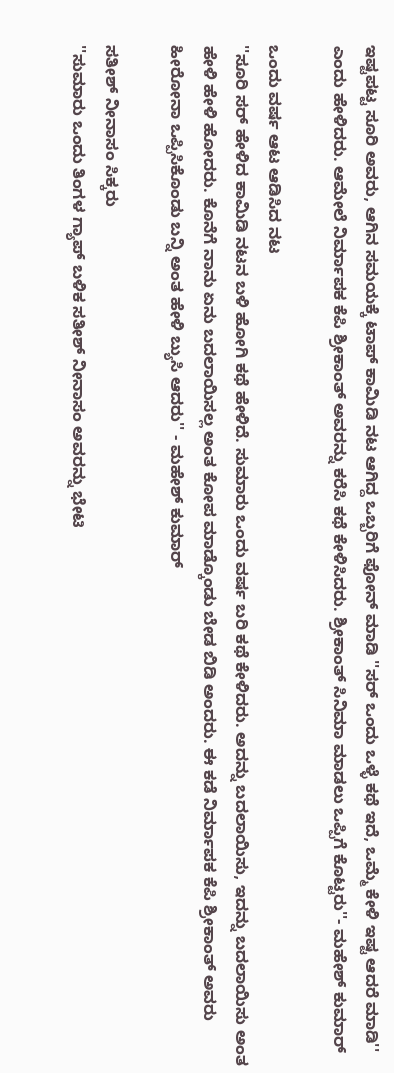ಇಷ್ಟಪಟ್ಟ ಸೂರಿ ಅವರು, ಆಗಿನ ಸಮಯಕ್ಕೆ ಟಾಪ್ ಕಾಮಿಡಿ ನಟ ಆಗಿದ್ದ ಒಬ್ಬರಿಗೆ ಫೋನ್ ಮಾಡಿ ''ಸರ್ ಒಂದು ಒಳ್ಳೆ ಕಥೆ ಇದೆ, ಒಮ್ಮೆ ಕೇಳಿ ಇಷ್ಟ ಆದರೆ ಮಾಡಿ'' ಎಂದು ಹೇಳಿದರು. ಆಮೇಲೆ ನಿರ್ಮಾಪಕ ಕೆಪಿ ಶ್ರೀಕಾಂತ್ ಅವರನ್ನು ಕರೆಸಿ ಕಥೆ ಕೇಳಿಸಿದರು. ಶ್ರೀಕಾಂತ್ ಸಿನಿಮಾ ಮಾಡಲು ಒಪ್ಪಿಗೆ ಕೊಟ್ಟರು''- ಮಹೇಶ್ ಕುಮಾರ್

ಒಂದು ವರ್ಷ ಆಟ ಆಡಿಸಿದ ನಟ
''ಸೂರಿ ಸರ್ ಹೇಳಿದ ಕಾಮಿಡಿ ನಟನ ಬಳಿ ಹೋಗಿ ಕಥೆ ಹೇಳಿದೆ. ಸುಮಾರು ಒಂದು ವರ್ಷ ಬರಿ ಕಥೆ ಕೇಳಿದರು. ಅದನ್ನು ಬದಲಾಯಿಸು, ಇದನ್ನು ಬದಲಾಯಿಸು ಅಂತ ಹೇಳಿ ಹೇಳಿ ಹೋದರು. ಕೊನೆಗೆ ನಾನು ಏನು ಬದಲಾಯಿಸಲ್ಲ ಅಂತ ಕೋಪ ಮಾಡ್ಕೊಂಡು ಬೇಡ ಬಿಡಿ ಅಂದರು. ಈ ಕಡೆ ನಿರ್ಮಾಪಕ ಕೆಪಿ ಶ್ರೀಕಾಂತ್ ಅವರು ಹೀರೋನಾ ಒಪ್ಪಿಸಿಕೊಂಡು ಬನ್ನಿ ಅಂತ ಹೇಳಿ ಬ್ಯುಸಿ ಆದರು'' - ಮಹೇಶ್ ಕುಮಾರ್

ಸತೀಶ್ ನೀನಾಸಂ ಸಿಕ್ಕರು
''ಸುಮಾರು ಒಂದು ತಿಂಗಳ ಗ್ಯಾಪ್ ಬಳಿಕ ಸತೀಶ್ ನೀನಾಸಂ ಅವರನ್ನು ಭೇಟಿ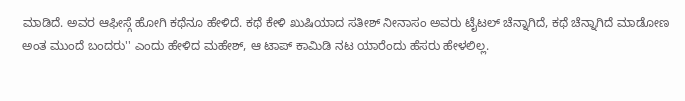ಮಾಡಿದೆ. ಅವರ ಆಫೀಸ್ಗೆ ಹೋಗಿ ಕಥೆನೂ ಹೇಳಿದೆ. ಕಥೆ ಕೇಳಿ ಖುಷಿಯಾದ ಸತೀಶ್ ನೀನಾಸಂ ಅವರು ಟೈಟಲ್ ಚೆನ್ನಾಗಿದೆ, ಕಥೆ ಚೆನ್ನಾಗಿದೆ ಮಾಡೋಣ ಅಂತ ಮುಂದೆ ಬಂದರು'' ಎಂದು ಹೇಳಿದ ಮಹೇಶ್, ಆ ಟಾಪ್ ಕಾಮಿಡಿ ನಟ ಯಾರೆಂದು ಹೆಸರು ಹೇಳಲಿಲ್ಲ.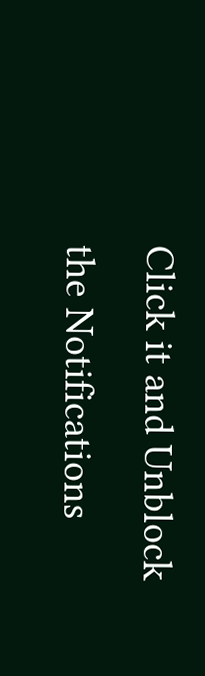Click it and Unblock the Notifications